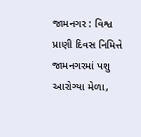જામનગર : વિશ્વ પ્રાણી દિવસ નિમિત્તે જામનગરમાં પશુ આરોગ્યા મેળા,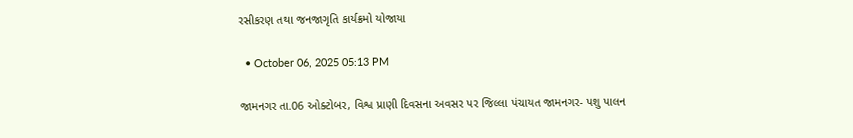રસીકરણ તથા જનજાગૃતિ કાર્યક્રમો યોજાયા

  • October 06, 2025 05:13 PM

જામનગર તા.06 ઓક્ટોબર, વિશ્વ પ્રાણી દિવસના અવસર પર જિલ્લા પંચાયત જામનગર- પશુ પાલન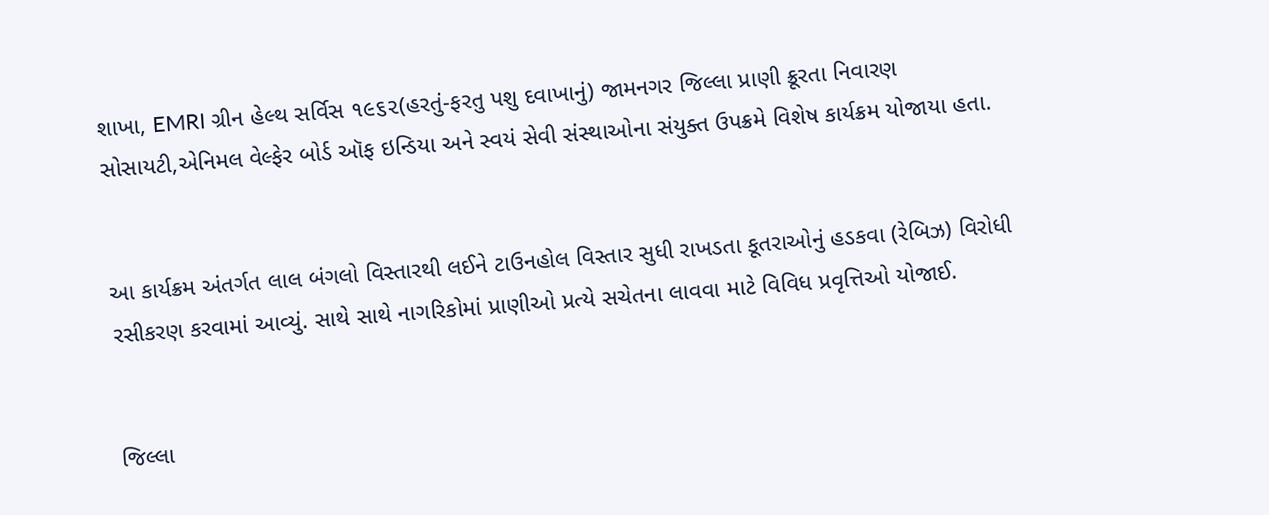શાખા, EMRI ગ્રીન હેલ્થ સર્વિસ ૧૯૬૨(હરતું-ફરતુ પશુ દવાખાનું) જામનગર જિલ્લા પ્રાણી ક્રૂરતા નિવારણ સોસાયટી,એનિમલ વેલ્ફેર બોર્ડ ઑફ ઇન્ડિયા અને સ્વયં સેવી સંસ્થાઓના સંયુક્ત ઉપક્રમે વિશેષ કાર્યક્રમ યોજાયા હતા.


આ કાર્યક્રમ અંતર્ગત લાલ બંગલો વિસ્તારથી લઈને ટાઉનહોલ વિસ્તાર સુધી રાખડતા કૂતરાઓનું હડકવા (રેબિઝ) વિરોધી રસીકરણ કરવામાં આવ્યું. સાથે સાથે નાગરિકોમાં પ્રાણીઓ પ્રત્યે સચેતના લાવવા માટે વિવિધ પ્રવૃત્તિઓ યોજાઈ.


જિલ્લા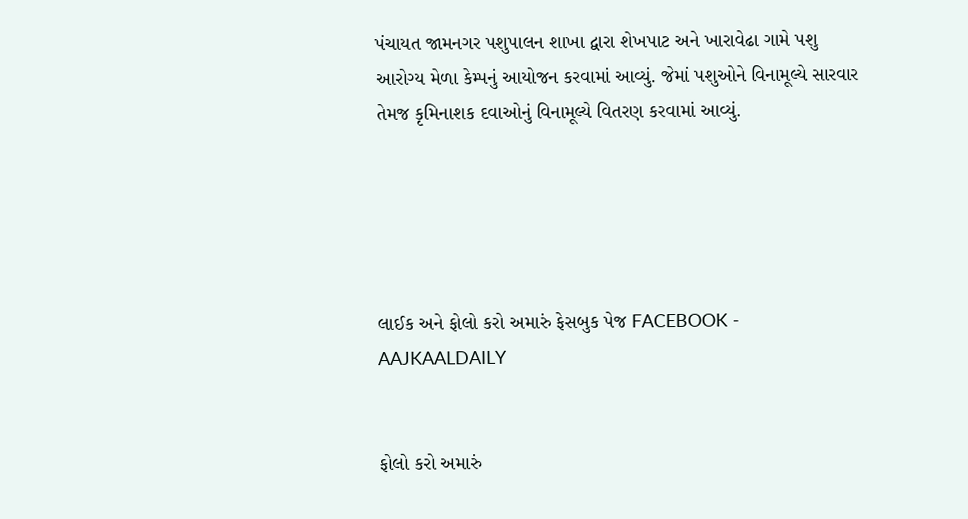પંચાયત જામનગર પશુપાલન શાખા દ્વારા શેખપાટ અને ખારાવેઢા ગામે પશુ આરોગ્ય મેળા કેમ્પનું આયોજન કરવામાં આવ્યું. જેમાં પશુઓને વિનામૂલ્યે સારવાર તેમજ કૃમિનાશક દવાઓનું વિનામૂલ્યે વિતરણ કરવામાં આવ્યું.





લાઈક અને ફોલો કરો અમારું ફેસબુક પેજ FACEBOOK - AAJKAALDAILY


ફોલો કરો અમારું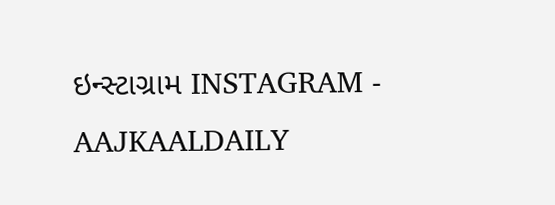ઇન્સ્ટાગ્રામ INSTAGRAM - AAJKAALDAILY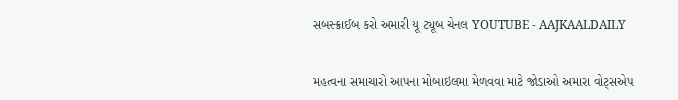સબસ્ક્રાઈબ કરો અમારી યૂ ટ્યૂબ ચેનલ YOUTUBE - AAJKAALDAILY


મહત્વના સમાચારો આપના મોબાઇલમા મેળવવા માટે જોડાઓ અમારા વોટ્સએપ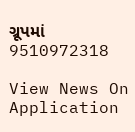ગ્રૂપમાં  9510972318

View News On Application